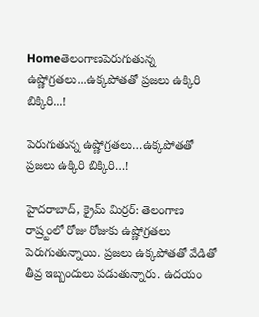Homeతెలంగాణపెరుగుతున్న ఉష్ణోగ్ర‌త‌లు...ఉక్క‌పోత‌తో ప్ర‌జ‌లు ఉక్కిరి బిక్కిరి...!

పెరుగుతున్న ఉష్ణోగ్ర‌త‌లు…ఉక్క‌పోత‌తో ప్ర‌జ‌లు ఉక్కిరి బిక్కిరి…!

హైద‌రాబాద్, క్రైమ్ మిర్ర‌ర్: తెలంగాణ రాష్ర్టంలో రోజు రోజుకు ఉష్ణోగ్ర‌త‌లు పెరుగుతున్నాయి. ప్ర‌జ‌లు ఉక్క‌పోత‌తో వేడితో తీవ్ర ఇబ్బందులు ప‌డుతున్నారు. ఉద‌యం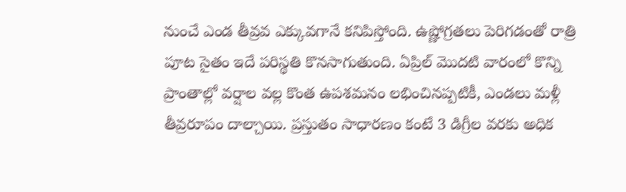నుంచే ఎండ తీవ్ర‌వ ఎక్కువ‌గానే క‌నిపిస్తోంది. ఉష్ణోగ్ర‌త‌లు పెరిగ‌డంతో రాత్రి పూట సైతం ఇదే ప‌రిస్థ‌తి కొన‌సాగుతుంది. ఏప్రిల్ మొదటి వారంలో కొన్ని ప్రాంతాల్లో వర్షాల వల్ల కొంత ఉపశమనం లభించినప్పటికీ, ఎండలు మళ్లీ తీవ్రరూపం దాల్చాయి. ప్రస్తుతం సాధారణం కంటే 3 డిగ్రీల వరకు అధిక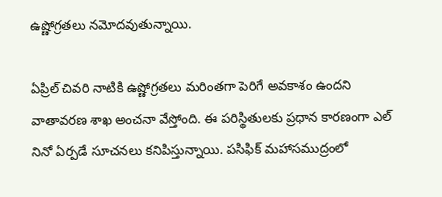ఉష్ణోగ్రతలు నమోదవుతున్నాయి.

ఏప్రిల్ చివరి నాటికి ఉష్ణోగ్రతలు మరింతగా పెరిగే అవకాశం ఉందని వాతావరణ శాఖ అంచనా వేస్తోంది. ఈ పరిస్థితులకు ప్రధాన కారణంగా ఎల్ నినో ఏర్పడే సూచనలు కనిపిస్తున్నాయి. పసిఫిక్ మహాసముద్రంలో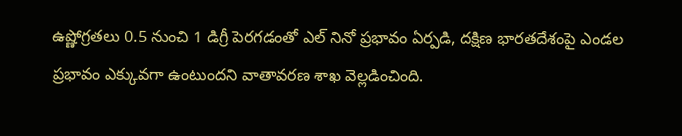ఉష్ణోగ్రతలు 0.5 నుంచి 1 డిగ్రీ పెరగడంతో ఎల్ నినో ప్రభావం ఏర్పడి, దక్షిణ భారతదేశంపై ఎండల ప్రభావం ఎక్కువగా ఉంటుందని వాతావరణ శాఖ వెల్లడించింది.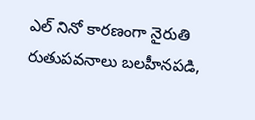ఎల్ నినో కారణంగా నైరుతి రుతుపవనాలు బలహీనపడి,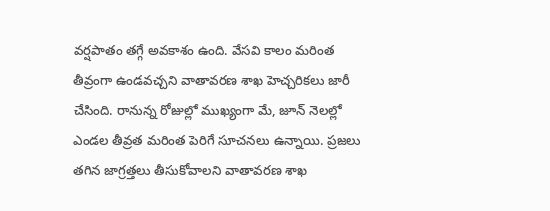వర్షపాతం తగ్గే అవకాశం ఉంది. వేసవి కాలం మరింత తీవ్రంగా ఉండవచ్చని వాతావరణ శాఖ హెచ్చరికలు జారీ చేసింది. రానున్న రోజుల్లో ముఖ్యంగా మే, జూన్ నెలల్లో ఎండల తీవ్రత మరింత పెరిగే సూచనలు ఉన్నాయి. ప్రజలు తగిన జాగ్రత్తలు తీసుకోవాలని వాతావరణ శాఖ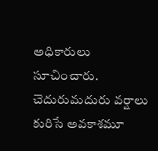అధికారులు సూచించారు. చెదురుమదురు వర్షాలు కురిసే అవకాశమూ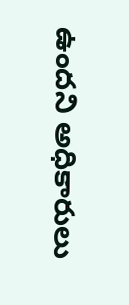ఉందని అధికారులు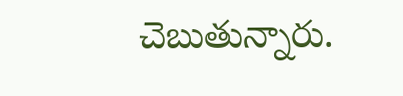చెబుతున్నారు.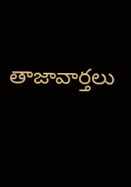తాజావార్తలు